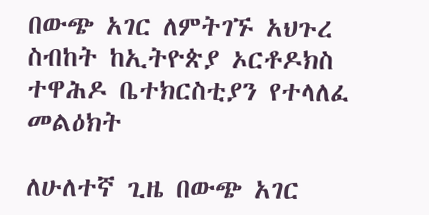በውጭ አገር ለምትገኙ አህጉረ ስብከት ከኢትዮጵያ ኦርቶዶክስ ተዋሕዶ ቤተክርስቲያን የተላለፈ መልዕክት

ለሁለተኛ ጊዜ በውጭ አገር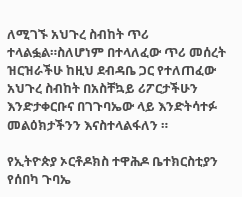ለሚገኙ አህጉረ ስብከት ጥሪ ተላልፏል።ስለሆነም በተላለፈው ጥሪ መሰረት ዝርዝራችሁ ከዚህ ደብዳቤ ጋር የተለጠፈው አህጉረ ስብከት በአስቸኳይ ሪፖርታችሁን እንድታቀርቡና በገጉባኤው ላይ እንድትሳተፉ መልዕክታችንን እናስተላልፋለን ።

የኢትዮጵያ ኦርቶዶክስ ተዋሕዶ ቤተክርስቲያን
የሰበካ ጉባኤ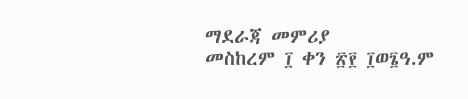ማደራጃ መምሪያ
መስከረም ፲ ቀን ፳፻ ፲ወ፮ዓ.ም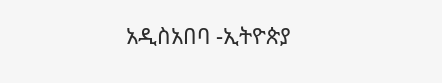አዲስአበባ -ኢትዮጵያ